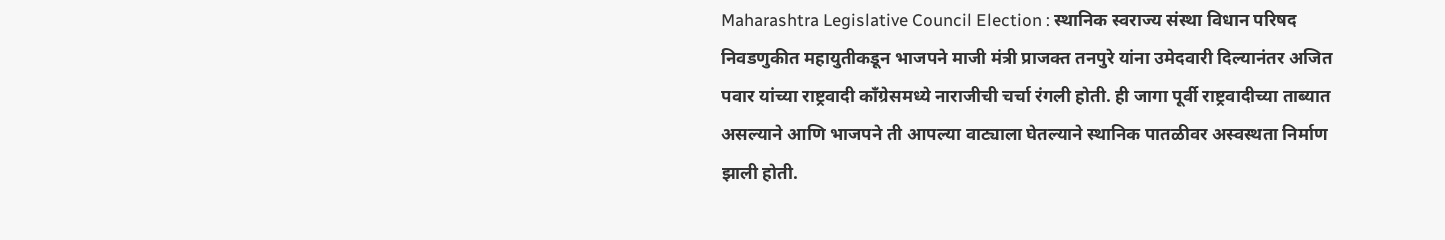Maharashtra Legislative Council Election : स्थानिक स्वराज्य संस्था विधान परिषद निवडणुकीत महायुतीकडून भाजपने माजी मंत्री प्राजक्त तनपुरे यांना उमेदवारी दिल्यानंतर अजित पवार यांच्या राष्ट्रवादी काँग्रेसमध्ये नाराजीची चर्चा रंगली होती. ही जागा पूर्वी राष्ट्रवादीच्या ताब्यात असल्याने आणि भाजपने ती आपल्या वाट्याला घेतल्याने स्थानिक पातळीवर अस्वस्थता निर्माण झाली होती.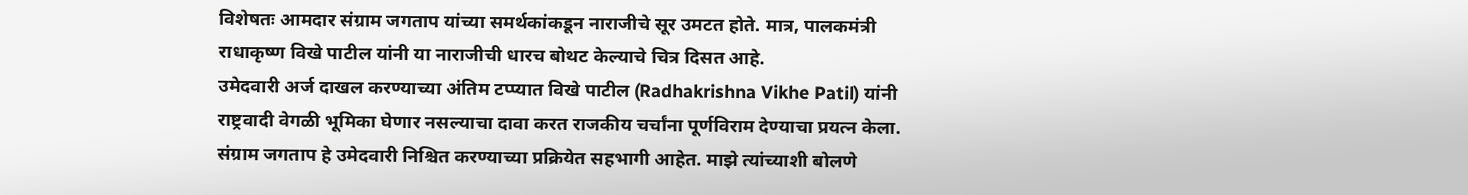विशेषतः आमदार संग्राम जगताप यांच्या समर्थकांकडून नाराजीचे सूर उमटत होते. मात्र, पालकमंत्री राधाकृष्ण विखे पाटील यांनी या नाराजीची धारच बोथट केल्याचे चित्र दिसत आहे.
उमेदवारी अर्ज दाखल करण्याच्या अंतिम टप्प्यात विखे पाटील (Radhakrishna Vikhe Patil) यांनी राष्ट्रवादी वेगळी भूमिका घेणार नसल्याचा दावा करत राजकीय चर्चांना पूर्णविराम देण्याचा प्रयत्न केला. संग्राम जगताप हे उमेदवारी निश्चित करण्याच्या प्रक्रियेत सहभागी आहेत. माझे त्यांच्याशी बोलणे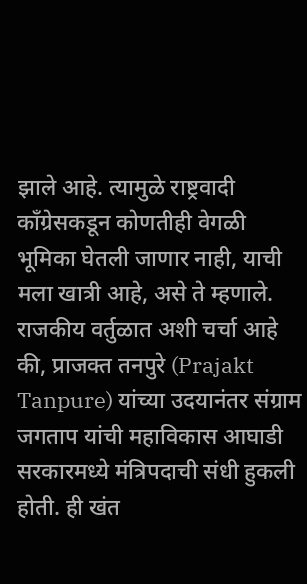झाले आहे. त्यामुळे राष्ट्रवादी काँग्रेसकडून कोणतीही वेगळी भूमिका घेतली जाणार नाही, याची मला खात्री आहे, असे ते म्हणाले.
राजकीय वर्तुळात अशी चर्चा आहे की, प्राजक्त तनपुरे (Prajakt Tanpure) यांच्या उदयानंतर संग्राम जगताप यांची महाविकास आघाडी सरकारमध्ये मंत्रिपदाची संधी हुकली होती. ही खंत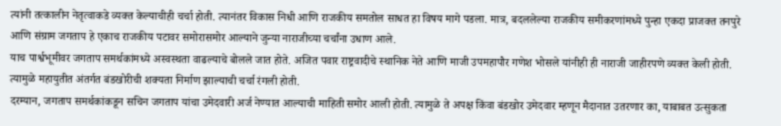त्यांनी तत्कालीन नेतृत्वाकडे व्यक्त केल्याचीही चर्चा होती. त्यानंतर विकास निधी आणि राजकीय समतोल साधत हा विषय मागे पडला. मात्र, बदललेल्या राजकीय समीकरणांमध्ये पुन्हा एकदा प्राजक्त तनपुरे आणि संग्राम जगताप हे एकाच राजकीय पटावर समोरासमोर आल्याने जुन्या नाराजीच्या चर्चांना उधाण आले.
याच पार्श्वभूमीवर जगताप समर्थकांमध्ये अस्वस्थता वाढल्याचे बोलले जात होते. अजित पवार राष्ट्रवादीचे स्थानिक नेते आणि माजी उपमहापौर गणेश भोसले यांनीही ही नाराजी जाहीरपणे व्यक्त केली होती. त्यामुळे महायुतीत अंतर्गत बंडखोरीची शक्यता निर्माण झाल्याची चर्चा रंगली होती.
दरम्यान, जगताप समर्थकांकडून सचिन जगताप यांचा उमेदवारी अर्ज नेण्यात आल्याची माहिती समोर आली होती. त्यामुळे ते अपक्ष किंवा बंडखोर उमेदवार म्हणून मैदानात उतरणार का, याबाबत उत्सुकता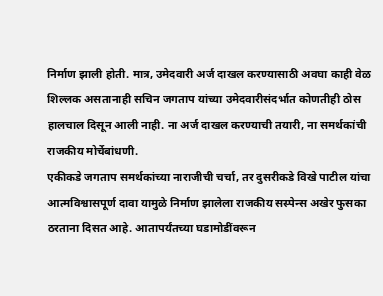निर्माण झाली होती. मात्र, उमेदवारी अर्ज दाखल करण्यासाठी अवघा काही वेळ शिल्लक असतानाही सचिन जगताप यांच्या उमेदवारीसंदर्भात कोणतीही ठोस हालचाल दिसून आली नाही. ना अर्ज दाखल करण्याची तयारी, ना समर्थकांची राजकीय मोर्चेबांधणी.
एकीकडे जगताप समर्थकांच्या नाराजीची चर्चा, तर दुसरीकडे विखे पाटील यांचा आत्मविश्वासपूर्ण दावा यामुळे निर्माण झालेला राजकीय सस्पेन्स अखेर फुसका ठरताना दिसत आहे. आतापर्यंतच्या घडामोडींवरून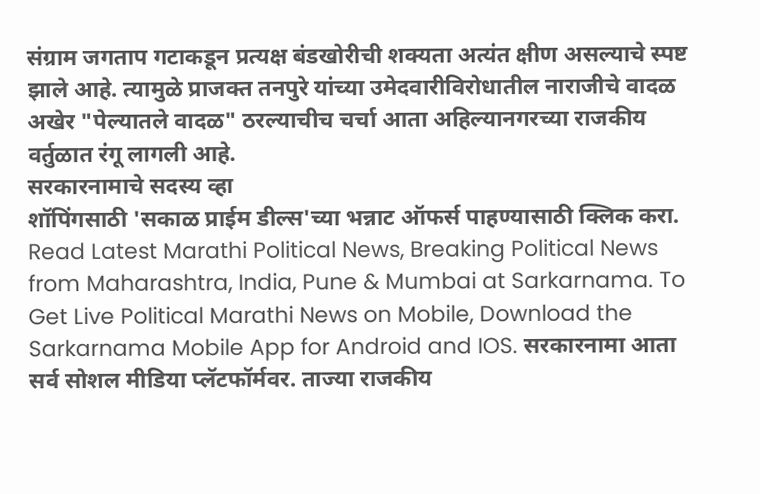संग्राम जगताप गटाकडून प्रत्यक्ष बंडखोरीची शक्यता अत्यंत क्षीण असल्याचे स्पष्ट झाले आहे. त्यामुळे प्राजक्त तनपुरे यांच्या उमेदवारीविरोधातील नाराजीचे वादळ अखेर "पेल्यातले वादळ" ठरल्याचीच चर्चा आता अहिल्यानगरच्या राजकीय वर्तुळात रंगू लागली आहे.
सरकारनामाचे सदस्य व्हा
शॉपिंगसाठी 'सकाळ प्राईम डील्स'च्या भन्नाट ऑफर्स पाहण्यासाठी क्लिक करा.
Read Latest Marathi Political News, Breaking Political News from Maharashtra, India, Pune & Mumbai at Sarkarnama. To Get Live Political Marathi News on Mobile, Download the Sarkarnama Mobile App for Android and IOS. सरकारनामा आता सर्व सोशल मीडिया प्लॅटफॉर्मवर. ताज्या राजकीय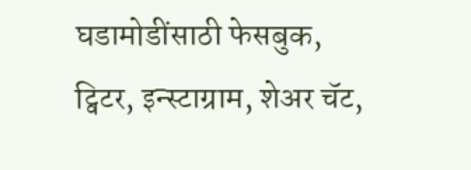घडामोडींसाठी फेसबुक, ट्विटर, इन्स्टाग्राम, शेअर चॅट,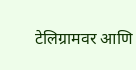टेलिग्रामवर आणि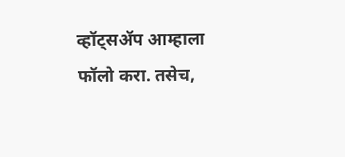व्हॉट्सॲप आम्हाला फॉलो करा. तसेच,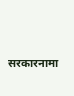सरकारनामा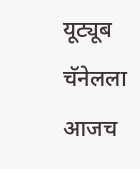यूट्यूब चॅनेलला आजच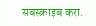सबस्क्राइब करा.